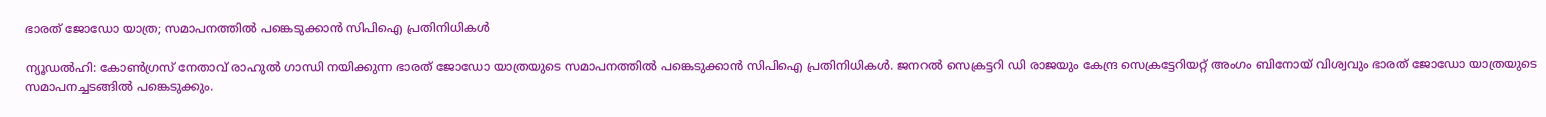ഭാരത് ജോഡോ യാത്ര; സമാപനത്തിൽ പങ്കെടുക്കാൻ സിപിഐ പ്രതിനിധികൾ

ന്യൂഡൽഹി: കോൺഗ്രസ് നേതാവ് രാഹുൽ ഗാന്ധി നയിക്കുന്ന ഭാരത് ജോഡോ യാത്രയുടെ സമാപനത്തിൽ പങ്കെടുക്കാൻ സിപിഐ പ്രതിനിധികൾ. ജനറൽ സെക്രട്ടറി ഡി രാജയും കേന്ദ്ര സെക്രട്ടേറിയറ്റ് അംഗം ബിനോയ് വിശ്വവും ഭാരത് ജോഡോ യാത്രയുടെ സമാപനച്ചടങ്ങിൽ പങ്കെടുക്കും.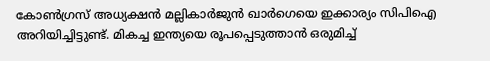കോൺഗ്രസ് അധ്യക്ഷൻ മല്ലികാർജുൻ ഖാർഗെയെ ഇക്കാര്യം സിപിഐ അറിയിച്ചിട്ടുണ്ട്. മികച്ച ഇന്ത്യയെ രൂപപ്പെടുത്താൻ ഒരുമിച്ച്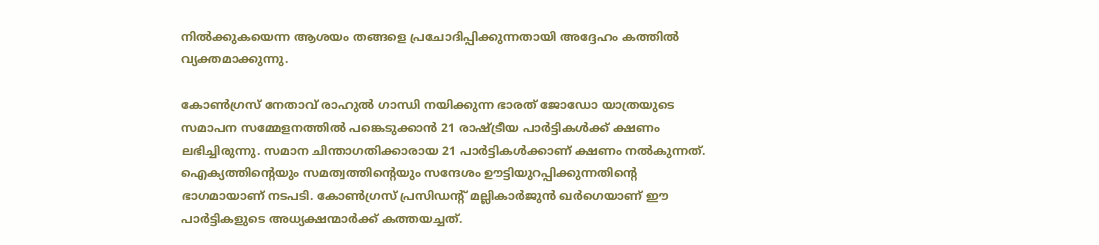നിൽക്കുകയെന്ന ആശയം തങ്ങളെ പ്രചോദിപ്പിക്കുന്നതായി അദ്ദേഹം കത്തിൽ വ്യക്തമാക്കുന്നു.

കോൺഗ്രസ് നേതാവ് രാഹുൽ ഗാന്ധി നയിക്കുന്ന ഭാരത് ജോഡോ യാത്രയുടെ സമാപന സമ്മേളനത്തിൽ പങ്കെടുക്കാൻ 21 രാഷ്ട്രീയ പാർട്ടികൾക്ക് ക്ഷണം ലഭിച്ചിരുന്നു. സമാന ചിന്താഗതിക്കാരായ 21 പാർട്ടികൾക്കാണ് ക്ഷണം നൽകുന്നത്. ഐക്യത്തിന്റെയും സമത്വത്തിന്റെയും സന്ദേശം ഊട്ടിയുറപ്പിക്കുന്നതിന്റെ ഭാഗമായാണ് നടപടി. കോൺഗ്രസ് പ്രസിഡന്റ് മല്ലികാർജുൻ ഖർഗെയാണ് ഈ പാർട്ടികളുടെ അധ്യക്ഷന്മാർക്ക് കത്തയച്ചത്.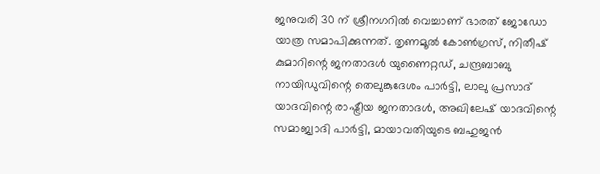ജനുവരി 30 ന് ശ്രീനഗറിൽ വെച്ചാണ് ഭാരത് ജോഡോ യാത്ര സമാപിക്കുന്നത്. തൃണമൂൽ കോൺഗ്രസ്, നിതീഷ് കുമാറിന്റെ ജനതാദൾ യുണൈറ്റഡ്, ചന്ദ്രബാബു നായിഡുവിന്റെ തെലുങ്കുദേശം പാർട്ടി, ലാലു പ്രസാദ് യാദവിന്റെ രാഷ്ട്രീയ ജനതാദൾ, അഖിലേഷ് യാദവിന്റെ സമാജ്വാദി പാർട്ടി, മായാവതിയുടെ ബഹുജൻ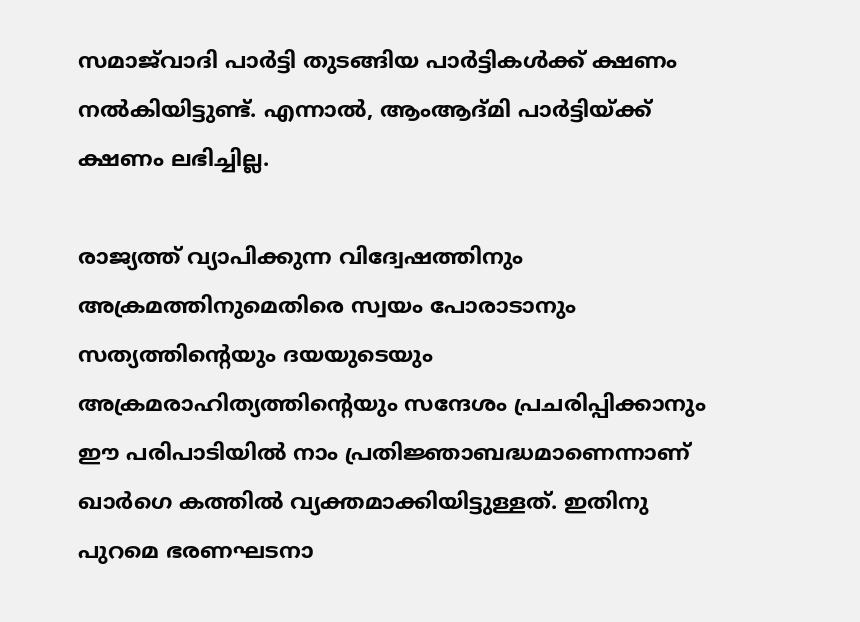സമാജ്‌വാദി പാർട്ടി തുടങ്ങിയ പാർട്ടികൾക്ക് ക്ഷണം നൽകിയിട്ടുണ്ട്. എന്നാൽ, ആംആദ്മി പാർട്ടിയ്ക്ക് ക്ഷണം ലഭിച്ചില്ല.

രാജ്യത്ത് വ്യാപിക്കുന്ന വിദ്വേഷത്തിനും അക്രമത്തിനുമെതിരെ സ്വയം പോരാടാനും സത്യത്തിന്റെയും ദയയുടെയും അക്രമരാഹിത്യത്തിന്റെയും സന്ദേശം പ്രചരിപ്പിക്കാനും ഈ പരിപാടിയിൽ നാം പ്രതിജ്ഞാബദ്ധമാണെന്നാണ് ഖാർഗെ കത്തിൽ വ്യക്തമാക്കിയിട്ടുള്ളത്. ഇതിനു പുറമെ ഭരണഘടനാ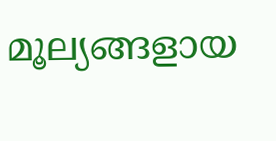മൂല്യങ്ങളായ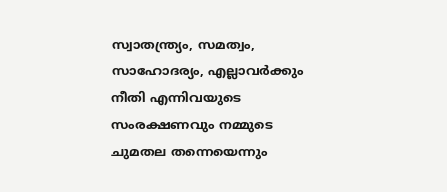സ്വാതന്ത്ര്യം, സമത്വം, സാഹോദര്യം, എല്ലാവർക്കും നീതി എന്നിവയുടെ സംരക്ഷണവും നമ്മുടെ ചുമതല തന്നെയെന്നും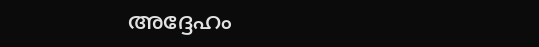അദ്ദേഹം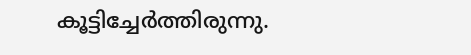കൂട്ടിച്ചേർത്തിരുന്നു.